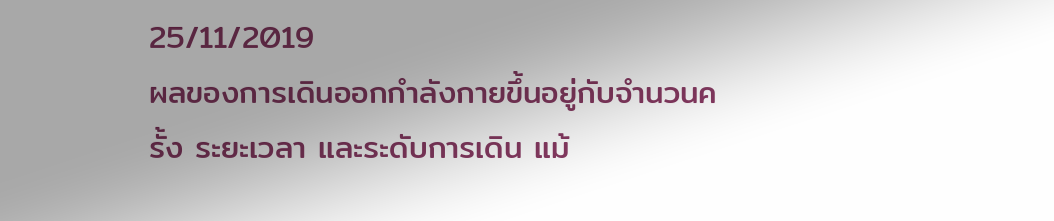25/11/2019
ผลของการเดินออกกำลังกายขึ้นอยู่กับจำนวนครั้ง ระยะเวลา และระดับการเดิน แม้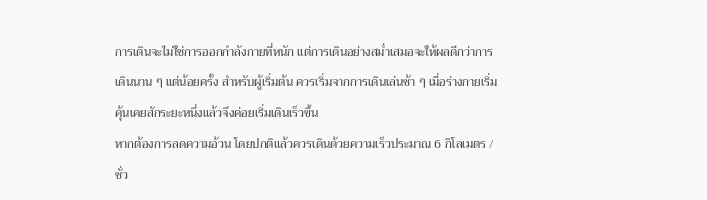การเดินจะไม่ใช่การออกกำลังกายที่หนัก แต่การเดินอย่างสม่ำเสมอจะให้ผลดีกว่าการเดินนาน ๆ แต่น้อยครั้ง สำหรับผู้เริ่มต้น ควรเริ่มจากการเดินเล่นช้า ๆ เมื่อร่างกายเริ่มคุ้นเคยสักระยะหนึ่งแล้วจึงค่อยเริ่มเดินเร็วขึ้น
หากต้องการลดความอ้วน โดยปกติแล้วควรเดินด้วยความเร็วประมาณ 6 กิโลเมตร / ชั่ว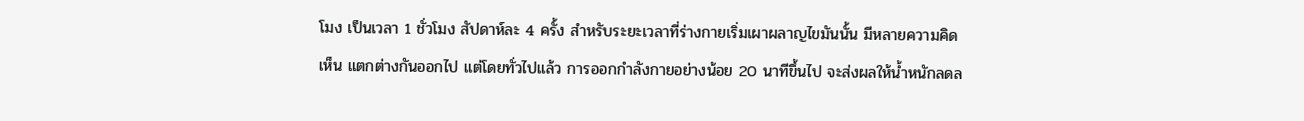โมง เป็นเวลา 1 ชั่วโมง สัปดาห์ละ 4 ครั้ง สำหรับระยะเวลาที่ร่างกายเริ่มเผาผลาญไขมันนั้น มีหลายความคิดเห็น แตกต่างกันออกไป แต่โดยทั่วไปแล้ว การออกกำลังกายอย่างน้อย 20 นาทีขึ้นไป จะส่งผลให้น้ำหนักลดล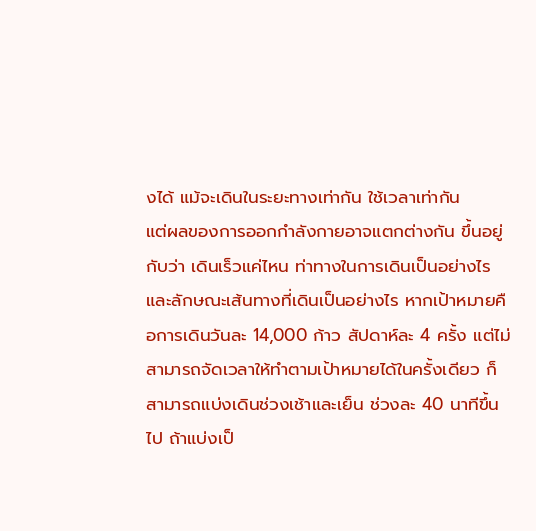งได้ แม้จะเดินในระยะทางเท่ากัน ใช้เวลาเท่ากัน
แต่ผลของการออกกำลังกายอาจแตกต่างกัน ขึ้นอยู่กับว่า เดินเร็วแค่ไหน ท่าทางในการเดินเป็นอย่างไร และลักษณะเส้นทางที่เดินเป็นอย่างไร หากเป้าหมายคือการเดินวันละ 14,000 ก้าว สัปดาห์ละ 4 ครั้ง แต่ไม่สามารถจัดเวลาให้ทำตามเป้าหมายได้ในครั้งเดียว ก็สามารถแบ่งเดินช่วงเช้าและเย็น ช่วงละ 40 นาทีขึ้นไป ถ้าแบ่งเป็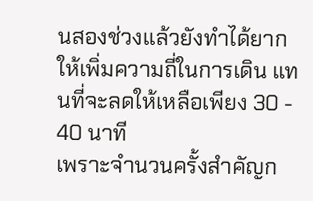นสองช่วงแล้วยังทำได้ยาก ให้เพิ่มความถี่ในการเดิน แทนที่จะลดให้เหลือเพียง 30 - 40 นาที
เพราะจำนวนครั้งสำคัญก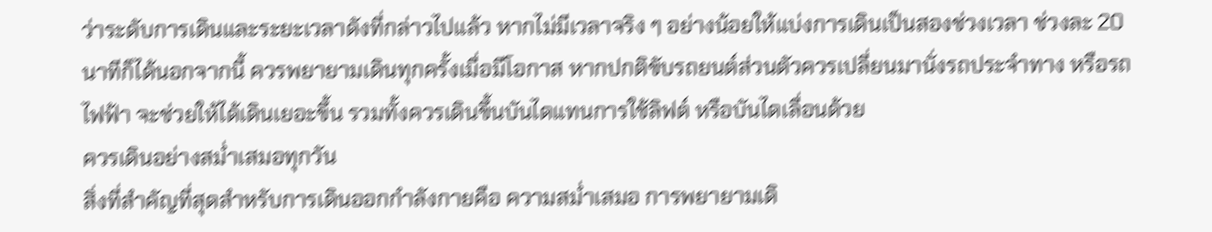ว่าระดับการเดินและระยะเวลาดังที่กล่าวไปแล้ว หากไม่มีเวลาจริง ๆ อย่างน้อยให้แบ่งการเดินเป็นสองช่วงเวลา ช่วงละ 20 นาทีก็ได้นอกจากนี้ ควรพยายามเดินทุกครั้งเมื่อมีโอกาส หากปกติขับรถยนต์ส่วนตัวควรเปลี่ยนมานั่งรถประจำทาง หรือรถไฟฟ้า จะช่วยให้ได้เดินเยอะขึ้น รวมทั้งควรเดินขึ้นบันไดแทนการใช้ลิฟต์ หรือบันไดเลื่อนด้วย
ควรเดินอย่างสม่ำเสมอทุกวัน
สิ่งที่สำคัญที่สุดสำหรับการเดินออกกำลังกายคือ ความสม่ำเสมอ การพยายามเดิ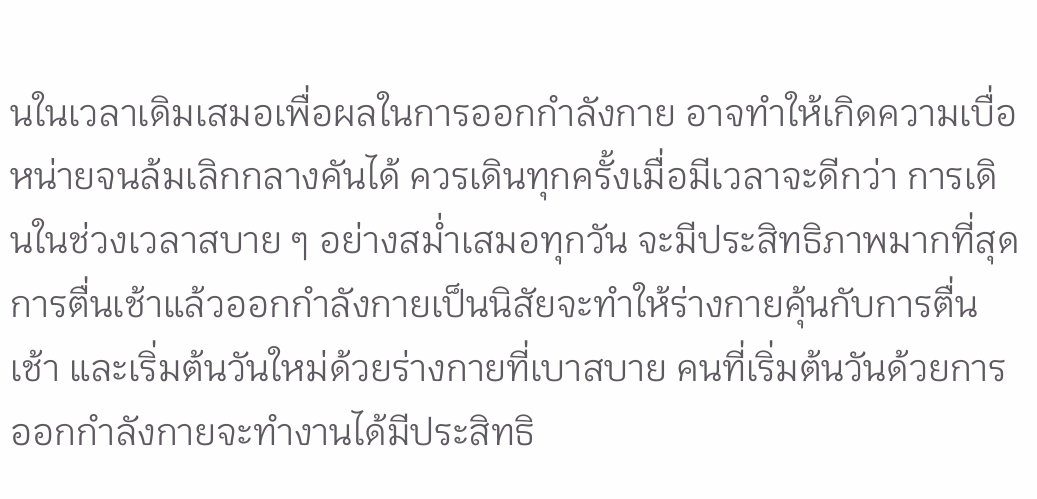นในเวลาเดิมเสมอเพื่อผลในการออกกำลังกาย อาจทำให้เกิดความเบื่อหน่ายจนล้มเลิกกลางคันได้ ควรเดินทุกครั้งเมื่อมีเวลาจะดีกว่า การเดินในช่วงเวลาสบาย ๆ อย่างสม่ำเสมอทุกวัน จะมีประสิทธิภาพมากที่สุด
การตื่นเช้าแล้วออกกำลังกายเป็นนิสัยจะทำให้ร่างกายคุ้นกับการตื่นเช้า และเริ่มต้นวันใหม่ด้วยร่างกายที่เบาสบาย คนที่เริ่มต้นวันด้วยการออกกำลังกายจะทำงานได้มีประสิทธิ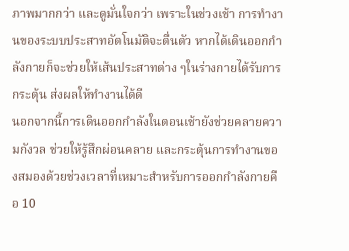ภาพมากกว่า และดูมั่นใจกว่า เพราะในช่วงเช้า การทำงานของระบบประสาทอัตโนมัติจะตื่นตัว หากได้เดินออกกำลังกายก็จะช่วยให้เส้นประสาทต่าง ๆในร่างกายได้รับการกระตุ้น ส่งผลให้ทำงานได้ดี
นอกจากนี้การเดินออกกำลังในตอนเช้ายังช่วยคลายความกังวล ช่วยให้รู้สึกผ่อนคลาย และกระตุ้นการทำงานของสมองด้วยช่วงเวลาที่เหมาะสำหรับการออกกำลังกายคือ 10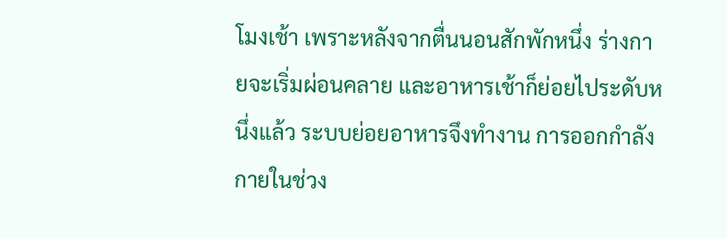โมงเช้า เพราะหลังจากตื่นนอนสักพักหนึ่ง ร่างกายจะเริ่มผ่อนคลาย และอาหารเช้าก็ย่อยไประดับหนึ่งแล้ว ระบบย่อยอาหารจึงทำงาน การออกกำลังกายในช่วง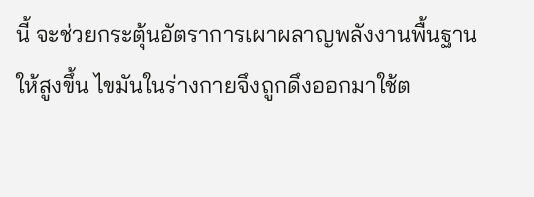นี้ จะช่วยกระตุ้นอัตราการเผาผลาญพลังงานพื้นฐานให้สูงขึ้น ไขมันในร่างกายจึงถูกดึงออกมาใช้ต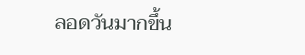ลอดวันมากขึ้น